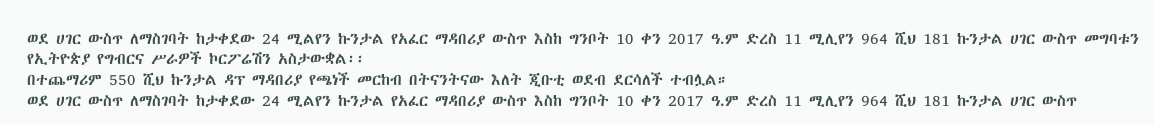ወደ ሀገር ውስጥ ለማስገባት ከታቀደው 24 ሚልየን ኩንታል የአፈር ማዳበሪያ ውስጥ እስከ ግንቦት 10 ቀን 2017 ዓ.ም ድረስ 11 ሚሊየን 964 ሺህ 181 ኩንታል ሀገር ውስጥ መግባቱን የኢትዮጵያ የግብርና ሥራዎች ኮርፖሬሽን አስታውቋል፡፡
በተጨማሪም 550 ሺህ ኩንታል ዳፕ ማዳበሪያ የጫነች መርከብ በትናንትናው እለት ጂቡቲ ወደብ ደርሳለች ተብሏል።
ወደ ሀገር ውስጥ ለማስገባት ከታቀደው 24 ሚልየን ኩንታል የአፈር ማዳበሪያ ውስጥ እስከ ግንቦት 10 ቀን 2017 ዓ.ም ድረስ 11 ሚሊየን 964 ሺህ 181 ኩንታል ሀገር ውስጥ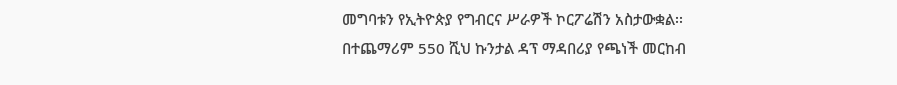መግባቱን የኢትዮጵያ የግብርና ሥራዎች ኮርፖሬሽን አስታውቋል፡፡
በተጨማሪም 550 ሺህ ኩንታል ዳፕ ማዳበሪያ የጫነች መርከብ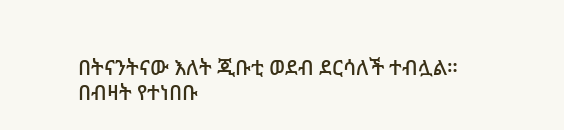በትናንትናው እለት ጂቡቲ ወደብ ደርሳለች ተብሏል።
በብዛት የተነበቡ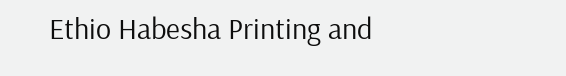Ethio Habesha Printing and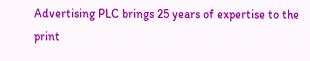Advertising PLC brings 25 years of expertise to the print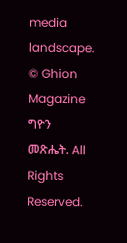media landscape.
© Ghion Magazine ግዮን መጽሔት. All Rights Reserved.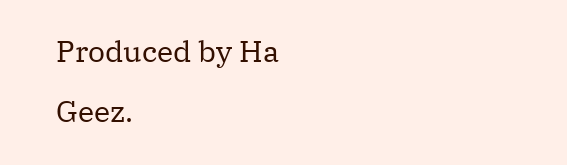Produced by Ha Geez.